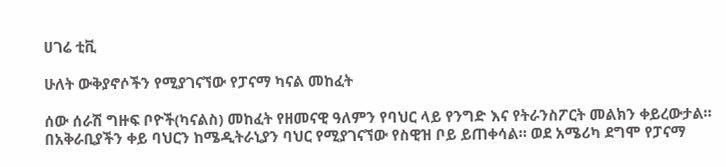ሀገሬ ቲቪ

ሁለት ውቅያኖሶችን የሚያገናኘው የፓናማ ካናል መከፈት

ሰው ሰራሽ ግዙፍ ቦዮች(ካናልስ) መከፈት የዘመናዊ ዓለምን የባህር ላይ የንግድ እና የትራንስፖርት መልክን ቀይረውታል። በአቅራቢያችን ቀይ ባህርን ከሜዲትራኒያን ባህር የሚያገናኘው የስዊዝ ቦይ ይጠቀሳል። ወደ አሜሪካ ደግሞ የፓናማ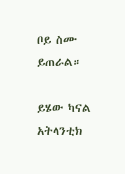ቦይ ስሙ ይጠራል።

ይሄው ካናል አትላንቲክ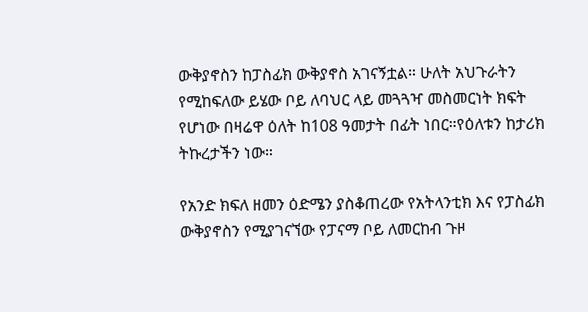ውቅያኖስን ከፓስፊክ ውቅያኖስ አገናኝቷል። ሁለት አህጉራትን የሚከፍለው ይሄው ቦይ ለባህር ላይ መጓጓዣ መስመርነት ክፍት የሆነው በዛሬዋ ዕለት ከ108 ዓመታት በፊት ነበር።የዕለቱን ከታሪክ ትኩረታችን ነው።

የአንድ ክፍለ ዘመን ዕድሜን ያስቆጠረው የአትላንቲክ እና የፓስፊክ ውቅያኖስን የሚያገናኘው የፓናማ ቦይ ለመርከብ ጉዞ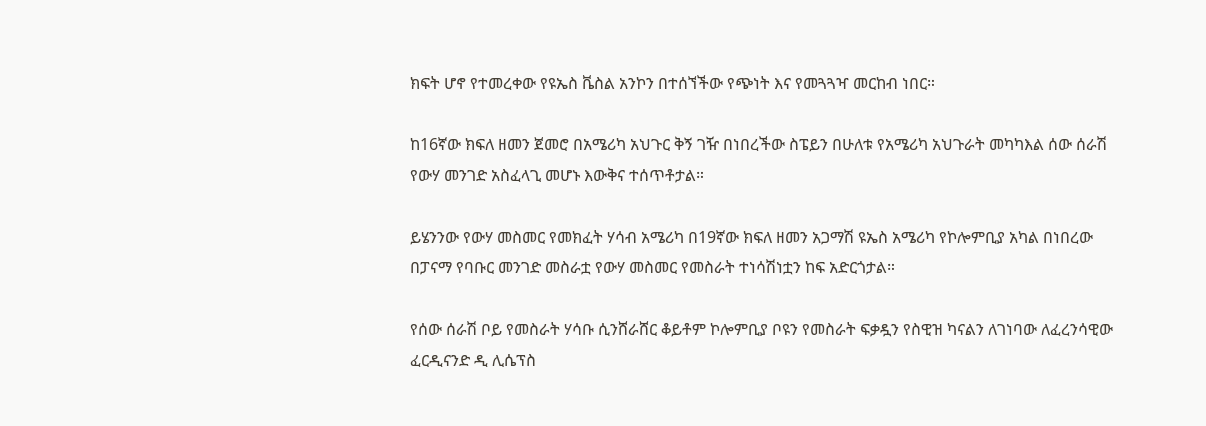ክፍት ሆኖ የተመረቀው የዩኤስ ቬስል አንኮን በተሰኘችው የጭነት እና የመጓጓዣ መርከብ ነበር።

ከ16ኛው ክፍለ ዘመን ጀመሮ በአሜሪካ አህጉር ቅኝ ገዥ በነበረችው ስፔይን በሁለቱ የአሜሪካ አህጉራት መካካእል ሰው ሰራሽ የውሃ መንገድ አስፈላጊ መሆኑ እውቅና ተሰጥቶታል።

ይሄንንው የውሃ መስመር የመክፈት ሃሳብ አሜሪካ በ19ኛው ክፍለ ዘመን አጋማሽ ዩኤስ አሜሪካ የኮሎምቢያ አካል በነበረው በፓናማ የባቡር መንገድ መስራቷ የውሃ መስመር የመስራት ተነሳሽነቷን ከፍ አድርጎታል።

የሰው ሰራሽ ቦይ የመስራት ሃሳቡ ሲንሸራሸር ቆይቶም ኮሎምቢያ ቦዩን የመስራት ፍቃዷን የስዊዝ ካናልን ለገነባው ለፈረንሳዊው ፈርዲናንድ ዲ ሊሴፕስ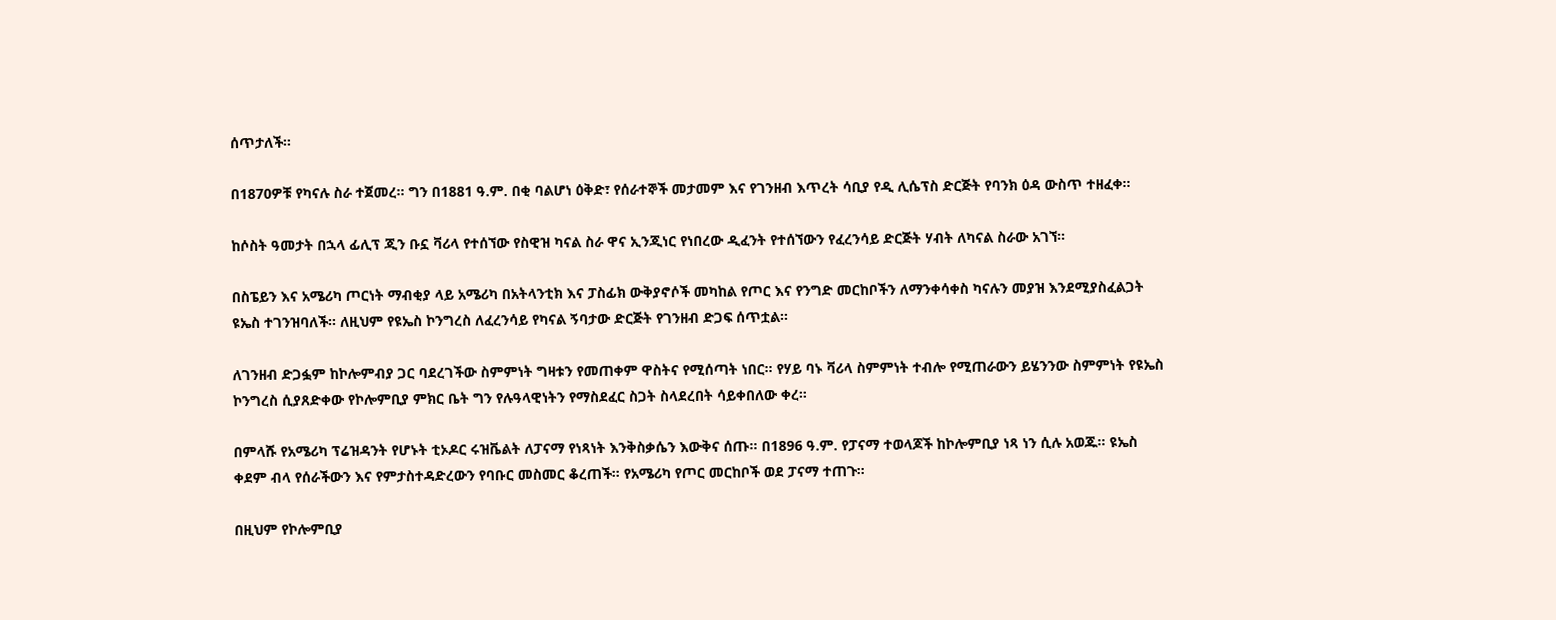ሰጥታለች።

በ1870ዎቹ የካናሉ ስራ ተጀመረ። ግን በ1881 ዓ.ም. በቂ ባልሆነ ዕቅድ፣ የሰራተኞች መታመም እና የገንዘብ እጥረት ሳቢያ የዲ ሊሴፕስ ድርጅት የባንክ ዕዳ ውስጥ ተዘፈቀ።

ከሶስት ዓመታት በኋላ ፊሊፕ ጂን ቡኗ ቫሪላ የተሰኘው የስዊዝ ካናል ስራ ዋና ኢንጂነር የነበረው ዲፈንት የተሰኘውን የፈረንሳይ ድርጅት ሃብት ለካናል ስራው አገኘ።

በስፔይን እና አሜሪካ ጦርነት ማብቂያ ላይ አሜሪካ በአትላንቲክ እና ፓስፊክ ውቅያኖሶች መካከል የጦር እና የንግድ መርከቦችን ለማንቀሳቀስ ካናሉን መያዝ እንደሚያስፈልጋት ዩኤስ ተገንዝባለች። ለዚህም የዩኤስ ኮንግረስ ለፈረንሳይ የካናል ኝባታው ድርጅት የገንዘብ ድጋፍ ሰጥቷል።

ለገንዘብ ድጋፏም ከኮሎምብያ ጋር ባደረገችው ስምምነት ግዛቱን የመጠቀም ዋስትና የሚሰጣት ነበር። የሃይ ባኑ ቫሪላ ስምምነት ተብሎ የሚጠራውን ይሄንንው ስምምነት የዩኤስ ኮንግረስ ሲያጸድቀው የኮሎምቢያ ምክር ቤት ግን የሉዓላዊነትን የማስደፈር ስጋት ስላደረበት ሳይቀበለው ቀረ።

በምላሹ የአሜሪካ ፕሬዝዳንት የሆኑት ቲኦዶር ሩዝቬልት ለፓናማ የነጻነት እንቅስቃሴን እውቅና ሰጡ። በ1896 ዓ.ም. የፓናማ ተወላጆች ከኮሎምቢያ ነጻ ነን ሲሉ አወጁ። ዩኤስ ቀደም ብላ የሰራችውን እና የምታስተዳድረውን የባቡር መስመር ቆረጠች። የአሜሪካ የጦር መርከቦች ወደ ፓናማ ተጠጉ።

በዚህም የኮሎምቢያ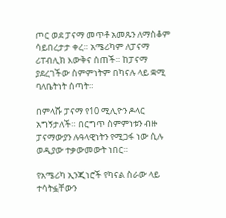ጦር ወደ ፓናማ መጥቶ አመጹን ለማስቆም ሳይበረታታ ቀረ። አሜሪካም ለፓናማ ሪፐብሊክ እውቅና ሰጠች። ከፓናማ ያደረገችው ስምምነትም በካናሉ ላይ ቋሚ ባለቤትነት ሰጣት።

በምላሹ ፓናማ የ10 ሚሊዮን ዶላር አግኝታለች። በርግጥ ስምምነቱን ብዙ ፓናማውያን ሉዓላዊነትን የሚጋፋ ነው ሲሉ ወዲያው ተቃውመውት ነበር።

የአሜሪካ ኢንጂነሮች የካናል ስራው ላይ ተሳትፏቸውን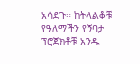አሳደጉ። ከትላልቆቹ የዓለማችን የኝባታ ፕሮጀክቶቹ አንዱ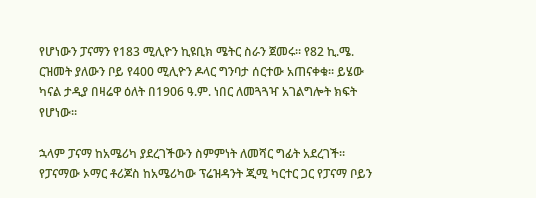የሆነውን ፓናማን የ183 ሚሊዮን ኪዩቢክ ሜትር ስራን ጀመሩ። የ82 ኪ.ሜ. ርዝመት ያለውን ቦይ የ400 ሚሊዮን ዶላር ግንባታ ሰርተው አጠናቀቁ። ይሄው ካናል ታዲያ በዛሬዋ ዕለት በ1906 ዓ.ም. ነበር ለመጓጓዣ አገልግሎት ክፍት የሆነው።

ኋላም ፓናማ ከአሜሪካ ያደረገችውን ስምምነት ለመሻር ግፊት አደረገች። የፓናማው ኦማር ቶሪጆስ ከአሜሪካው ፕሬዝዳንት ጂሚ ካርተር ጋር የፓናማ ቦይን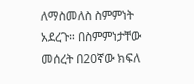ለማስመለስ ስምምነት አደረጉ። በስምምነታቸው መሰረት በ20ኛው ክፍለ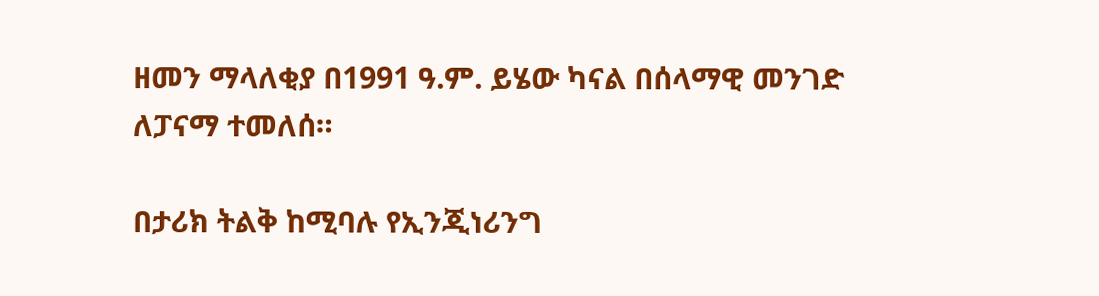ዘመን ማላለቂያ በ1991 ዓ.ም. ይሄው ካናል በሰላማዊ መንገድ ለፓናማ ተመለሰ።

በታሪክ ትልቅ ከሚባሉ የኢንጂነሪንግ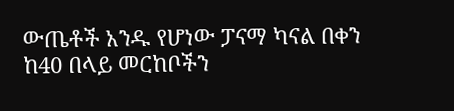ውጤቶች አንዱ የሆነው ፓናማ ካናል በቀን ከ40 በላይ መርከቦችን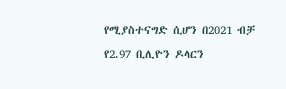የሚያስተናግድ ሲሆን በ2021 ብቻ የ2.97 ቢሊዮን ዶላርን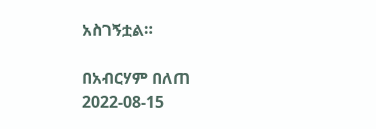አስገኝቷል።

በአብርሃም በለጠ
2022-08-15